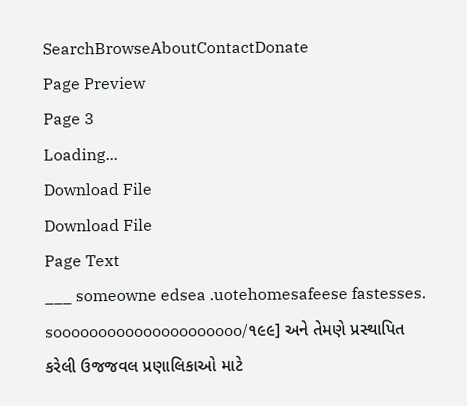SearchBrowseAboutContactDonate
Page Preview
Page 3
Loading...
Download File
Download File
Page Text
___ someowne edsea .uotehomesafeese fastesses. sooooooooooooooooooooo/૧૯૯] અને તેમણે પ્રસ્થાપિત કરેલી ઉજજવલ પ્રણાલિકાઓ માટે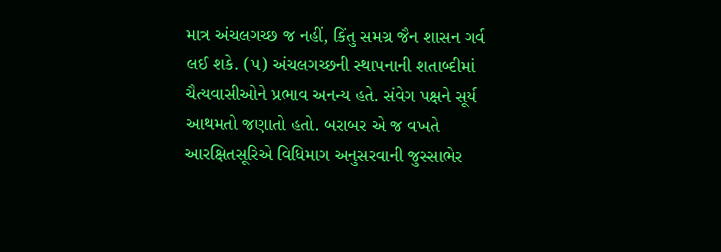માત્ર અંચલગચ્છ જ નહીં, કિંતુ સમગ્ર જૈન શાસન ગર્વ લઈ શકે. (૫) અંચલગચ્છની સ્થાપનાની શતાબ્દીમાં ચૈત્યવાસીઓને પ્રભાવ અનન્ય હતે. સંવેગ પક્ષને સૂર્ય આથમતો જણાતો હતો. બરાબર એ જ વખતે આરક્ષિતસૂરિએ વિધિમાગ અનુસરવાની જુસ્સાભેર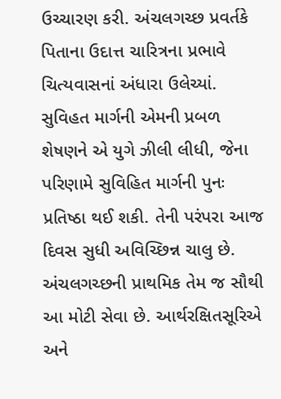ઉચ્ચારણ કરી. અંચલગચ્છ પ્રવર્તકે પિતાના ઉદાત્ત ચારિત્રના પ્રભાવે ચિત્યવાસનાં અંધારા ઉલેચ્યાં. સુવિહત માર્ગની એમની પ્રબળ શેષણને એ યુગે ઝીલી લીધી, જેના પરિણામે સુવિહિત માર્ગની પુનઃ પ્રતિષ્ઠા થઈ શકી. તેની પરંપરા આજ દિવસ સુધી અવિચ્છિન્ન ચાલુ છે. અંચલગચ્છની પ્રાથમિક તેમ જ સૌથી આ મોટી સેવા છે. આર્થરક્ષિતસૂરિએ અને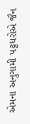એમના અનુગામી પટ્ટધરોએ જૈન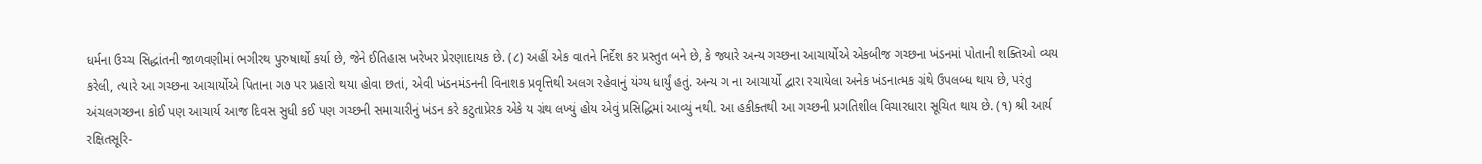ધર્મના ઉચ્ચ સિદ્ધાંતની જાળવણીમાં ભગીરથ પુરુષાર્થો કર્યા છે, જેને ઈતિહાસ ખરેખર પ્રેરણાદાયક છે. (૮) અહીં એક વાતને નિર્દેશ કર પ્રસ્તુત બને છે, કે જ્યારે અન્ય ગચ્છના આચાર્યોએ એકબીજ ગચ્છના ખંડનમાં પોતાની શક્તિઓ વ્યય કરેલી, ત્યારે આ ગચ્છના આચાર્યોએ પિતાના ગ૭ પર પ્રહારો થયા હોવા છતાં, એવી ખંડનમંડનની વિનાશક પ્રવૃત્તિથી અલગ રહેવાનું યંગ્ય ધાર્યું હતું. અન્ય ગ ના આચાર્યો દ્વારા રચાયેલા અનેક ખંડનાત્મક ગ્રંથે ઉપલબ્ધ થાય છે, પરંતુ અંચલગચ્છના કોઈ પણ આચાર્ય આજ દિવસ સુધી કઈ પણ ગચ્છની સમાચારીનું ખંડન કરે કટુતાપ્રેરક એકે ય ગ્રંથ લખ્યું હોય એવું પ્રસિદ્ધિમાં આવ્યું નથી. આ હકીક્તથી આ ગચ્છની પ્રગતિશીલ વિચારધારા સૂચિત થાય છે. (૧) શ્રી આર્ય રક્ષિતસૂરિ-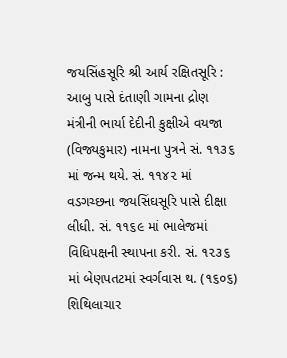જયસિંહસૂરિ શ્રી આર્ય રક્ષિતસૂરિ : આબુ પાસે દંતાણી ગામના દ્રોણ મંત્રીની ભાર્યા દેદીની કુક્ષીએ વયજા (વિજ્યકુમાર) નામના પુત્રને સં. ૧૧૩૬ માં જન્મ થયે. સં. ૧૧૪૨ માં વડગચ્છના જયસિંઘસૂરિ પાસે દીક્ષા લીધી. સં. ૧૧૬૯ માં ભાલેજમાં વિધિપક્ષની સ્થાપના કરી. સં. ૧૨૩૬ માં બેણપતટમાં સ્વર્ગવાસ થ. (૧૬૦૬) શિથિલાચાર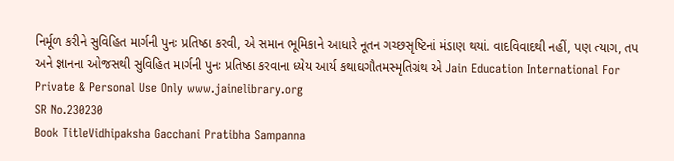નિર્મૂળ કરીને સુવિહિત માર્ગની પુનઃ પ્રતિષ્ઠા કરવી, એ સમાન ભૂમિકાને આધારે નૂતન ગચ્છસૃષ્ટિનાં મંડાણ થયાં. વાદવિવાદથી નહીં, પણ ત્યાગ, તપ અને જ્ઞાનના ઓજસથી સુવિહિત માર્ગની પુનઃ પ્રતિષ્ઠા કરવાના ધ્યેય આર્ય કથાઘગૌતમસ્મૃતિગ્રંથ એ Jain Education International For Private & Personal Use Only www.jainelibrary.org
SR No.230230
Book TitleVidhipaksha Gacchani Pratibha Sampanna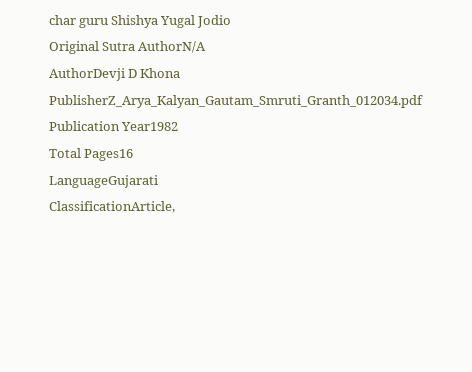char guru Shishya Yugal Jodio
Original Sutra AuthorN/A
AuthorDevji D Khona
PublisherZ_Arya_Kalyan_Gautam_Smruti_Granth_012034.pdf
Publication Year1982
Total Pages16
LanguageGujarati
ClassificationArticle,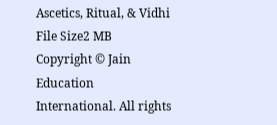Ascetics, Ritual, & Vidhi
File Size2 MB
Copyright © Jain Education International. All rights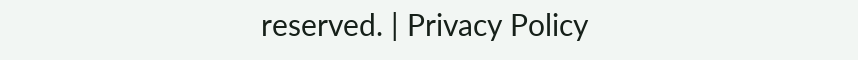reserved. | Privacy Policy